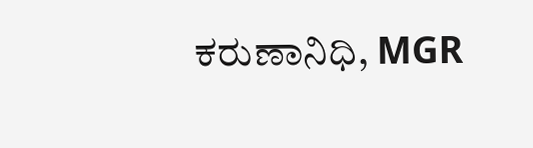ಕರುಣಾನಿಧಿ, MGR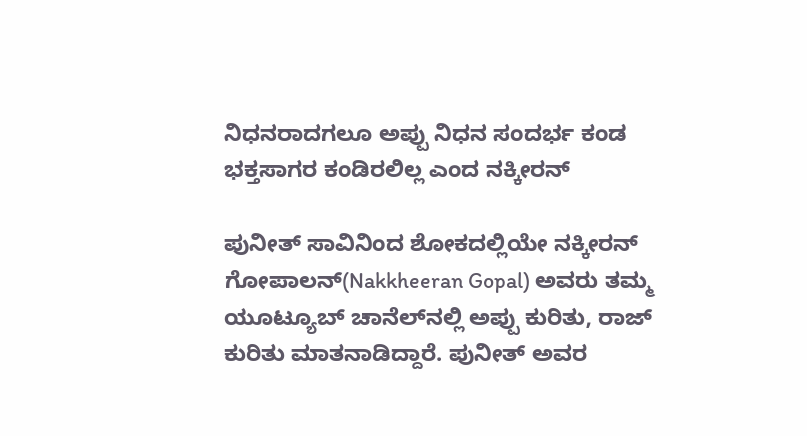ನಿಧನರಾದಗಲೂ ಅಪ್ಪು ನಿಧನ ಸಂದರ್ಭ ಕಂಡ ಭಕ್ತಸಾಗರ ಕಂಡಿರಲಿಲ್ಲ ಎಂದ ನಕ್ಕೀರನ್

ಪುನೀತ್ ಸಾವಿನಿಂದ ಶೋಕದಲ್ಲಿಯೇ ನಕ್ಕೀರನ್ ಗೋಪಾಲನ್(Nakkheeran Gopal) ಅವರು ತಮ್ಮ ಯೂಟ್ಯೂಬ್ ಚಾನೆಲ್‌ನಲ್ಲಿ ಅಪ್ಪು ಕುರಿತು, ರಾಜ್ ಕುರಿತು ಮಾತನಾಡಿದ್ದಾರೆ. ಪುನೀತ್ ಅವರ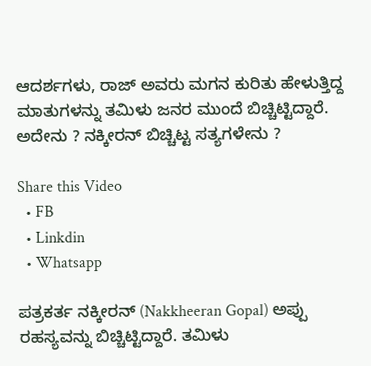ಆದರ್ಶಗಳು, ರಾಜ್ ಅವರು ಮಗನ ಕುರಿತು ಹೇಳುತ್ತಿದ್ದ ಮಾತುಗಳನ್ನು ತಮಿಳು ಜನರ ಮುಂದೆ ಬಿಚ್ಚಿಟ್ಟಿದ್ದಾರೆ. ಅದೇನು ? ನಕ್ಕೀರನ್ ಬಿಚ್ಚಿಟ್ಟ ಸತ್ಯಗಳೇನು ?

Share this Video
  • FB
  • Linkdin
  • Whatsapp

ಪತ್ರಕರ್ತ ನಕ್ಕೀರನ್ (Nakkheeran Gopal) ಅಪ್ಪು ರಹಸ್ಯವನ್ನು ಬಿಚ್ಚಿಟ್ಟಿದ್ದಾರೆ. ತಮಿಳು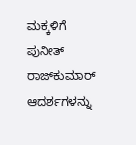ಮಕ್ಕಳಿಗೆ ಪುನೀತ್ ರಾಜ್‌ಕುಮಾರ್ ಆದರ್ಶಗಳನ್ನು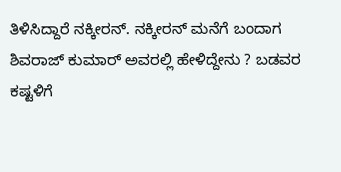ತಿಳಿಸಿದ್ದಾರೆ ನಕ್ಕೀರನ್. ನಕ್ಕೀರನ್ ಮನೆಗೆ ಬಂದಾಗ ಶಿವರಾಜ್‌ ಕುಮಾರ್ ಅವರಲ್ಲಿ ಹೇಳಿದ್ದೇನು ? ಬಡವರ ಕಷ್ಟಳಿಗೆ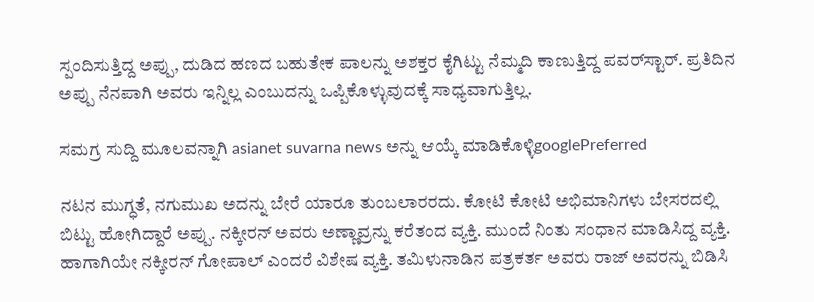ಸ್ಪಂದಿಸುತ್ತಿದ್ದ ಅಪ್ಪು, ದುಡಿದ ಹಣದ ಬಹುತೇಕ ಪಾಲನ್ನು ಅಶಕ್ತರ ಕೈಗಿಟ್ಟು ನೆಮ್ಮದಿ ಕಾಣುತ್ತಿದ್ದ ಪವರ್‌ಸ್ಟಾರ್. ಪ್ರತಿದಿನ ಅಪ್ಪು ನೆನಪಾಗಿ ಅವರು ಇನ್ನಿಲ್ಲ ಎಂಬುದನ್ನು ಒಪ್ಪಿಕೊಳ್ಳುವುದಕ್ಕೆ ಸಾಧ್ಯವಾಗುತ್ತಿಲ್ಲ.

ಸಮಗ್ರ ಸುದ್ದಿ ಮೂಲವನ್ನಾಗಿ asianet suvarna news ಅನ್ನು ಆಯ್ಕೆ ಮಾಡಿಕೊಳ್ಳಿgooglePreferred

ನಟನ ಮುಗ್ಧತೆ, ನಗುಮುಖ ಅದನ್ನು ಬೇರೆ ಯಾರೂ ತುಂಬಲಾರರದು. ಕೋಟಿ ಕೋಟಿ ಅಭಿಮಾನಿಗಳು ಬೇಸರದಲ್ಲಿ ಬಿಟ್ಟು ಹೋಗಿದ್ದಾರೆ ಅಪ್ಪು. ನಕ್ಕೀರನ್ ಅವರು ಅಣ್ಣಾವ್ರನ್ನು ಕರೆತಂದ ವ್ಯಕ್ತಿ. ಮುಂದೆ ನಿಂತು ಸಂಧಾನ ಮಾಡಿಸಿದ್ದ ವ್ಯಕ್ತಿ. ಹಾಗಾಗಿಯೇ ನಕ್ಕೀರನ್ ಗೋಪಾಲ್ ಎಂದರೆ ವಿಶೇಷ ವ್ಯಕ್ತಿ. ತಮಿಳುನಾಡಿನ ಪತ್ರಕರ್ತ ಅವರು ರಾಜ್ ಅವರನ್ನು ಬಿಡಿಸಿ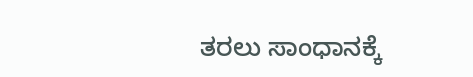ತರಲು ಸಾಂಧಾನಕ್ಕೆ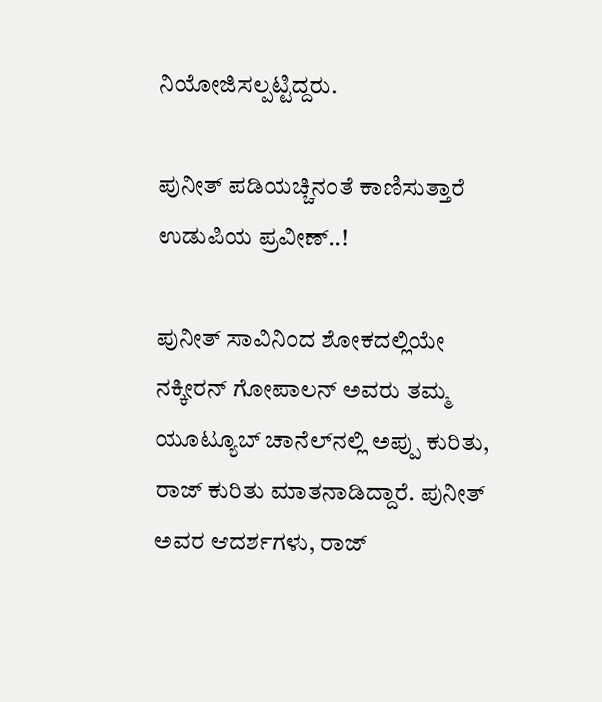ನಿಯೋಜಿಸಲ್ಪಟ್ಟಿದ್ದರು.

ಪುನೀತ್ ಪಡಿಯಚ್ಚಿನಂತೆ ಕಾಣಿಸುತ್ತಾರೆ ಉಡುಪಿಯ ಪ್ರವೀಣ್..!

ಪುನೀತ್ ಸಾವಿನಿಂದ ಶೋಕದಲ್ಲಿಯೇ ನಕ್ಕೀರನ್ ಗೋಪಾಲನ್ ಅವರು ತಮ್ಮ ಯೂಟ್ಯೂಬ್ ಚಾನೆಲ್‌ನಲ್ಲಿ ಅಪ್ಪು ಕುರಿತು, ರಾಜ್ ಕುರಿತು ಮಾತನಾಡಿದ್ದಾರೆ. ಪುನೀತ್ ಅವರ ಆದರ್ಶಗಳು, ರಾಜ್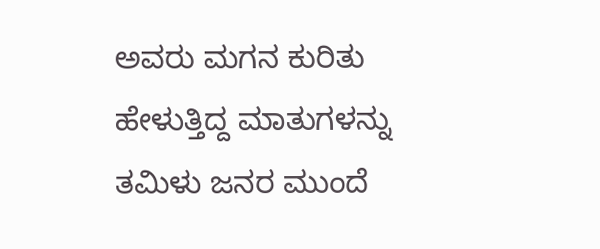ಅವರು ಮಗನ ಕುರಿತು ಹೇಳುತ್ತಿದ್ದ ಮಾತುಗಳನ್ನು ತಮಿಳು ಜನರ ಮುಂದೆ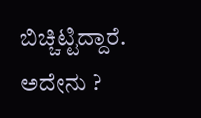ಬಿಚ್ಚಿಟ್ಟಿದ್ದಾರೆ. ಅದೇನು ?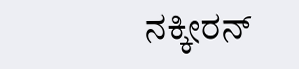ನಕ್ಕೀರನ್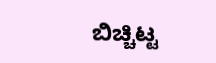ಬಿಚ್ಚಿಟ್ಟ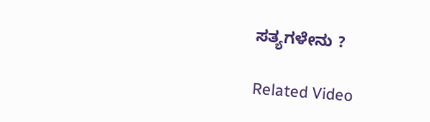ಸತ್ಯಗಳೇನು ?

Related Video